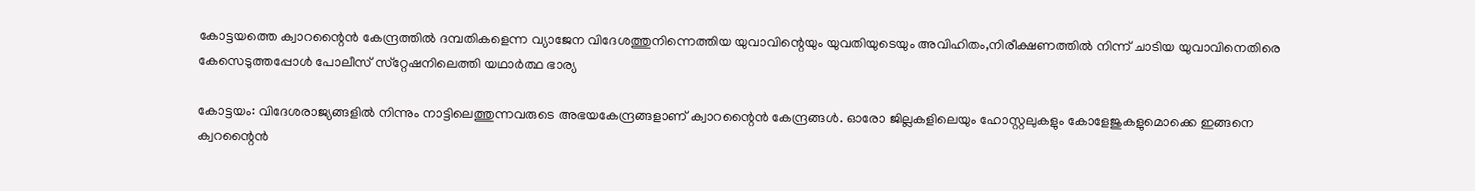കോട്ടയത്തെ ക്വാറന്റൈന്‍ കേന്ദ്രത്തില്‍ ദമ്പതികളെന്ന വ്യാജേന വിദേശത്തുനിന്നെത്തിയ യുവാവിന്റെയും യുവതിയുടെയും അവിഹിതം,നിരീക്ഷണത്തില്‍ നിന്ന് ചാടിയ യുവാവിനെതിരെ കേസെടുത്തപ്പോള്‍ പോലീസ് സ്‌റ്റേഷനിലെത്തി യഥാര്‍ത്ഥ ഭാര്യ

കോട്ടയം: വിദേശരാജ്യങ്ങളില്‍ നിന്നും നാട്ടിലെത്തുന്നവരുടെ അഭയകേന്ദ്രങ്ങളാണ് ക്വാറന്റൈന്‍ കേന്ദ്രങ്ങള്‍. ഓരോ ജില്ലകളിലെയും ഹോസ്റ്റലുകളും കോളേജുകളുമൊക്കെ ഇങ്ങനെ ക്വറന്റൈന്‍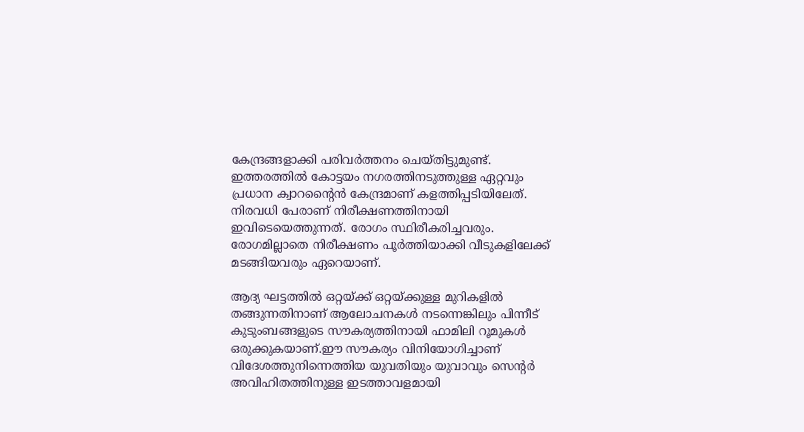കേന്ദ്രങ്ങളാക്കി പരിവര്‍ത്തനം ചെയ്തിട്ടുമുണ്ട്. ഇത്തരത്തില്‍ കോട്ടയം നഗരത്തിനടുത്തുള്ള ഏറ്റവും പ്രധാന ക്വാറന്റൈന്‍ കേന്ദ്രമാണ് കളത്തിപ്പടിയിലേത്. നിരവധി പേരാണ് നിരീക്ഷണത്തിനായി ഇവിടെയെത്തുന്നത്. രോഗം സ്ഥിരീകരിച്ചവരും. രോഗമില്ലാതെ നിരീക്ഷണം പൂര്‍ത്തിയാക്കി വീടുകളിലേക്ക് മടങ്ങിയവരും ഏറെയാണ്.

ആദ്യ ഘട്ടത്തില്‍ ഒറ്റയ്ക്ക് ഒറ്റയ്ക്കുള്ള മുറികളില്‍ തങ്ങുന്നതിനാണ് ആലോചനകള്‍ നടന്നെങ്കിലും പിന്നീട് കുടുംബങ്ങളുടെ സൗകര്യത്തിനായി ഫാമിലി റൂമുകള്‍ ഒരുക്കുകയാണ്.ഈ സൗകര്യം വിനിയോഗിച്ചാണ് വിദേശത്തുനിന്നെത്തിയ യുവതിയും യുവാവും സെന്റര്‍ അവിഹിതത്തിനുള്ള ഇടത്താവളമായി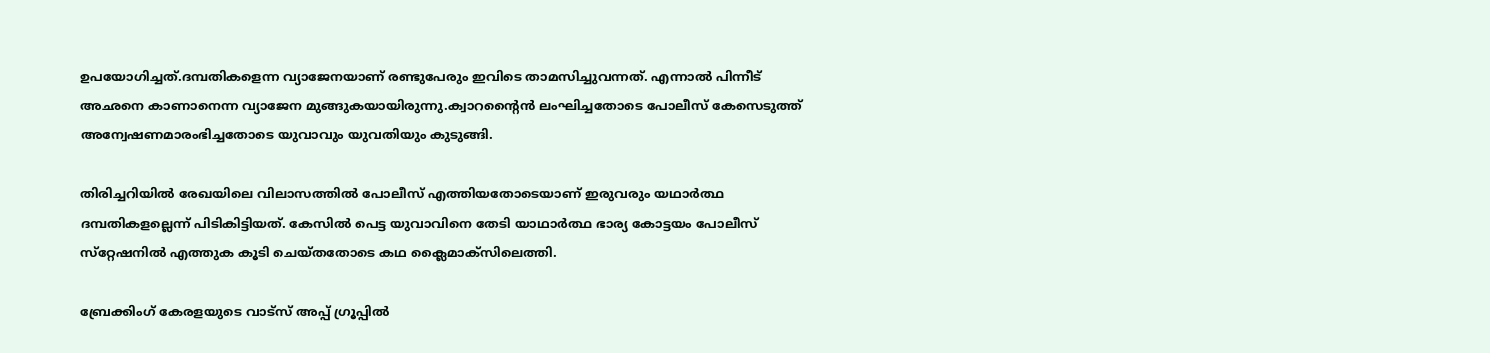ഉപയോഗിച്ചത്.ദമ്പതികളെന്ന വ്യാജേനയാണ് രണ്ടുപേരും ഇവിടെ താമസിച്ചുവന്നത്. എന്നാല്‍ പിന്നീട് അഛനെ കാണാനെന്ന വ്യാജേന മുങ്ങുകയായിരുന്നു.ക്വാറന്റൈന്‍ ലംഘിച്ചതോടെ പോലീസ് കേസെടുത്ത് അന്വേഷണമാരംഭിച്ചതോടെ യുവാവും യുവതിയും കുടുങ്ങി.

തിരിച്ചറിയില്‍ രേഖയിലെ വിലാസത്തില്‍ പോലീസ് എത്തിയതോടെയാണ് ഇരുവരും യഥാര്‍ത്ഥ ദമ്പതികളല്ലെന്ന് പിടികിട്ടിയത്. കേസില്‍ പെട്ട യുവാവിനെ തേടി യാഥാര്‍ത്ഥ ഭാര്യ കോട്ടയം പോലീസ് സ്‌റ്റേഷനില്‍ എത്തുക കൂടി ചെയ്തതോടെ കഥ ക്ലൈമാക്‌സിലെത്തി.

ബ്രേക്കിംഗ് കേരളയുടെ വാട്സ് അപ്പ് ഗ്രൂപ്പിൽ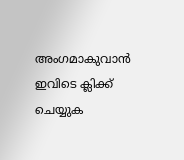അംഗമാകുവാൻ ഇവിടെ ക്ലിക്ക് ചെയ്യുക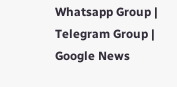Whatsapp Group | Telegram Group | Google News